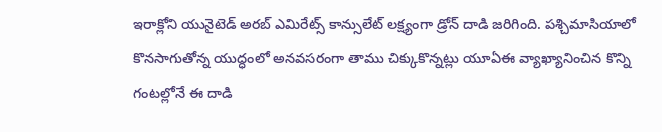ఇరాక్లోని యునైటెడ్ అరబ్ ఎమిరేట్స్ కాన్సులేట్ లక్ష్యంగా డ్రోన్ దాడి జరిగింది. పశ్చిమాసియాలో కొనసాగుతోన్న యుద్ధంలో అనవసరంగా తాము చిక్కుకొన్నట్లు యూఏఈ వ్యాఖ్యానించిన కొన్ని గంటల్లోనే ఈ దాడి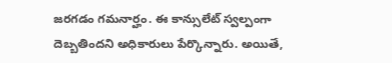జరగడం గమనార్హం. ఈ కాన్సులేట్ స్వల్పంగా దెబ్బతిందని అధికారులు పేర్కొన్నారు. అయితే,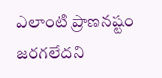ఎలాంటి ప్రాణనష్టం జరగలేదని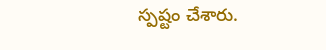స్పష్టం చేశారు.